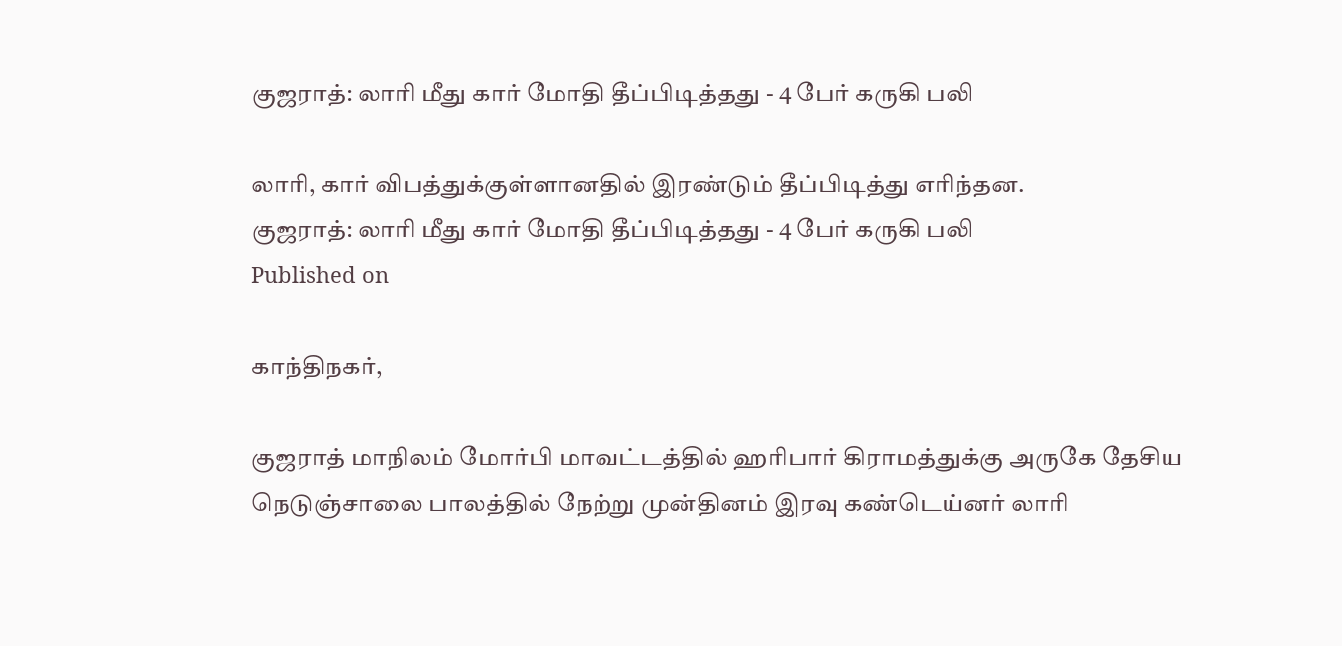குஜராத்: லாரி மீது கார் மோதி தீப்பிடித்தது - 4 பேர் கருகி பலி

லாரி, கார் விபத்துக்குள்ளானதில் இரண்டும் தீப்பிடித்து எரிந்தன.
குஜராத்: லாரி மீது கார் மோதி தீப்பிடித்தது - 4 பேர் கருகி பலி
Published on

காந்திநகர்,

குஜராத் மாநிலம் மோர்பி மாவட்டத்தில் ஹரிபார் கிராமத்துக்கு அருகே தேசிய நெடுஞ்சாலை பாலத்தில் நேற்று முன்தினம் இரவு கண்டெய்னர் லாரி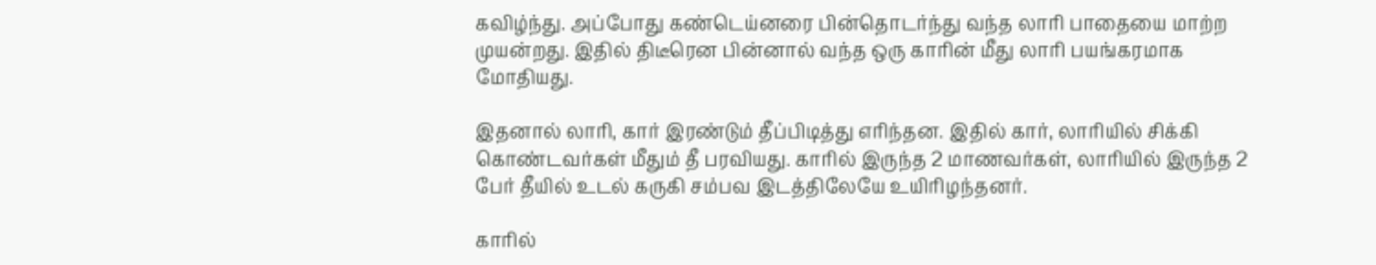கவிழ்ந்து. அப்போது கண்டெய்னரை பின்தொடர்ந்து வந்த லாரி பாதையை மாற்ற முயன்றது. இதில் திடீரென பின்னால் வந்த ஒரு காரின் மீது லாரி பயங்கரமாக மோதியது.

இதனால் லாரி, கார் இரண்டும் தீப்பிடித்து எரிந்தன. இதில் கார், லாரியில் சிக்கி கொண்டவர்கள் மீதும் தீ பரவியது. காரில் இருந்த 2 மாணவர்கள், லாரியில் இருந்த 2 பேர் தீயில் உடல் கருகி சம்பவ இடத்திலேயே உயிரிழந்தனர்.

காரில்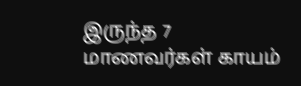இருந்த 7 மாணவர்கள் காயம்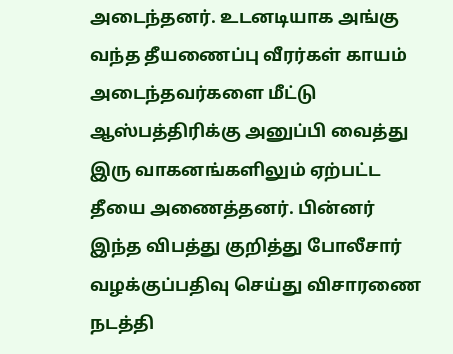அடைந்தனர். உடனடியாக அங்கு வந்த தீயணைப்பு வீரர்கள் காயம் அடைந்தவர்களை மீட்டு ஆஸ்பத்திரிக்கு அனுப்பி வைத்து இரு வாகனங்களிலும் ஏற்பட்ட தீயை அணைத்தனர். பின்னர் இந்த விபத்து குறித்து போலீசார் வழக்குப்பதிவு செய்து விசாரணை நடத்தி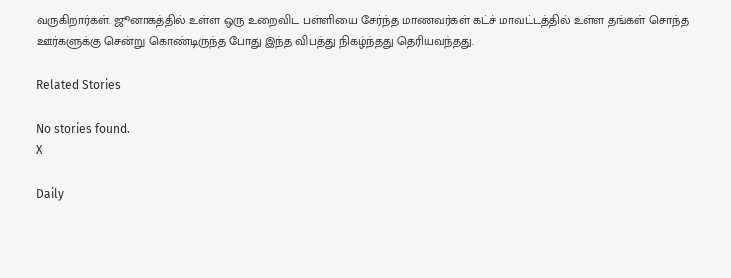வருகிறார்கள். ஜூனாகத்தில் உள்ள ஒரு உறைவிட பள்ளியை சேர்ந்த மாணவர்கள் கட்ச் மாவட்டத்தில் உள்ள தங்கள் சொந்த ஊர்களுக்கு சென்று கொண்டிருந்த போது இந்த விபத்து நிகழ்ந்தது தெரியவந்தது.

Related Stories

No stories found.
X

Daily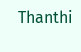Thanthi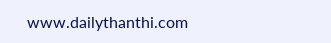www.dailythanthi.com